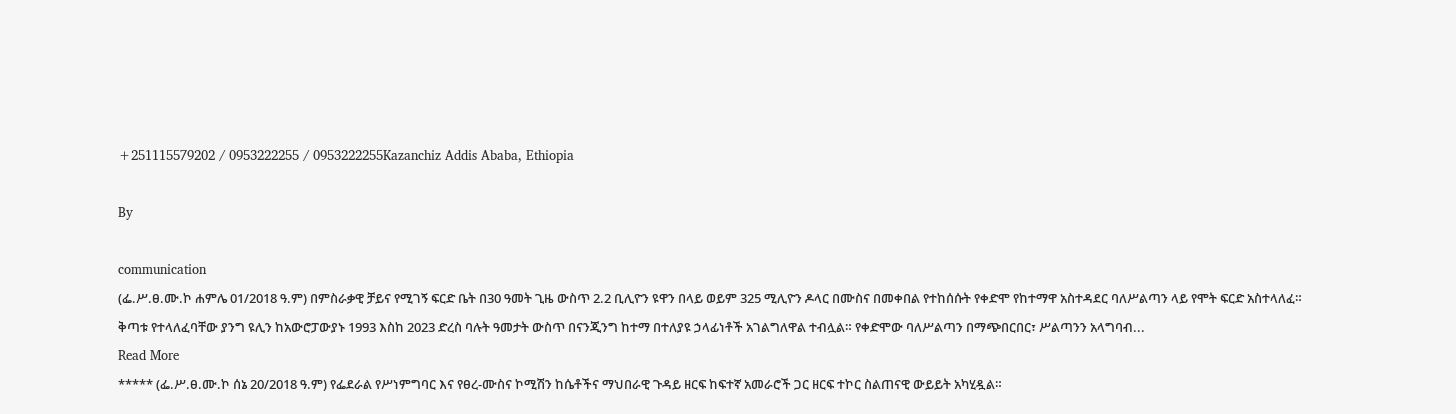+251115579202 / 0953222255 / 0953222255Kazanchiz Addis Ababa, Ethiopia

By

communication
(ፌ.ሥ.ፀ.ሙ.ኮ ሐምሌ 01/2018 ዓ.ም) በምስራቃዊ ቻይና የሚገኝ ፍርድ ቤት በ30 ዓመት ጊዜ ውስጥ 2.2 ቢሊዮን ዩዋን በላይ ወይም 325 ሚሊዮን ዶላር በሙስና በመቀበል የተከሰሱት የቀድሞ የከተማዋ አስተዳደር ባለሥልጣን ላይ የሞት ፍርድ አስተላለፈ። ቅጣቱ የተላለፈባቸው ያንግ ዩሊን ከአውሮፓውያኑ 1993 እስከ 2023 ድረስ ባሉት ዓመታት ውስጥ በናንጂንግ ከተማ በተለያዩ ኃላፊነቶች አገልግለዋል ተብሏል። የቀድሞው ባለሥልጣን በማጭበርበር፣ ሥልጣንን አላግባብ...
Read More
***** (ፌ.ሥ.ፀ.ሙ.ኮ ሰኔ 20/2018 ዓ.ም) የፌደራል የሥነምግባር እና የፀረ-ሙስና ኮሚሽን ከሴቶችና ማህበራዊ ጉዳይ ዘርፍ ከፍተኛ አመራሮች ጋር ዘርፍ ተኮር ስልጠናዊ ውይይት አካሂዷል።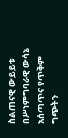ስልጠናዊ ውይይቱ በሥነምግባራዊ ውሳኔ አሰጣጥና የጥቅም ግጭትን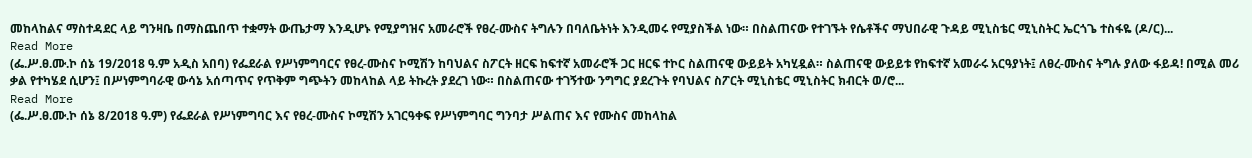መከላከልና ማስተዳደር ላይ ግንዛቤ በማስጨበጥ ተቋማት ውጤታማ እንዲሆኑ የሚያግዝና አመራሮች የፀረ-ሙስና ትግሉን በባለቤትነት እንዲመሩ የሚያስችል ነው። በስልጠናው የተገኙት የሴቶችና ማህበራዊ ጉዳይ ሚኒስቴር ሚኒስትር ኤርጎጌ ተስፋዬ (ዶ/ር)...
Read More
(ፌ.ሥ.ፀ.ሙ.ኮ ሰኔ 19/2018 ዓ.ም አዲስ አበባ) የፌደራል የሥነምግባርና የፀረ-ሙስና ኮሚሽን ከባህልና ስፖርት ዘርፍ ከፍተኛ አመራሮች ጋር ዘርፍ ተኮር ስልጠናዊ ውይይት አካሂዷል። ስልጠናዊ ውይይቱ የከፍተኛ አመራሩ አርዓያነት፤ ለፀረ-ሙስና ትግሉ ያለው ፋይዳ! በሚል መሪ ቃል የተካሄደ ሲሆን፤ በሥነምግባራዊ ውሳኔ አሰጣጥና የጥቅም ግጭትን መከላከል ላይ ትኩረት ያደረገ ነው። በስልጠናው ተገኝተው ንግግር ያደረጉት የባህልና ስፖርት ሚኒስቴር ሚኒስትር ክብርት ወ/ሮ...
Read More
(ፌ.ሥ.ፀ.ሙ.ኮ ሰኔ 8/2018 ዓ.ም) የፌደራል የሥነምግባር እና የፀረ-ሙስና ኮሚሽን አገርዓቀፍ የሥነምግባር ግንባታ ሥልጠና እና የሙስና መከላከል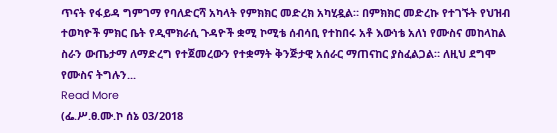ጥናት የፋይዳ ግምገማ የባለድርሻ አካላት የምክክር መድረክ አካሂዷል። በምክክር መድረኩ የተገኙት የህዝብ ተወካዮች ምክር ቤት የዲሞክራሲ ጉዳዮች ቋሚ ኮሚቴ ሰብሳቢ የተከበሩ አቶ እውነቴ አለነ የሙስና መከላከል ስራን ውጤታማ ለማድረግ የተጀመረውን የተቋማት ቅንጅታዊ አሰራር ማጠናከር ያስፈልጋል። ለዚህ ደግሞ የሙስና ትግሉን...
Read More
(ፌ.ሥ.ፀ.ሙ.ኮ ሰኔ 03/2018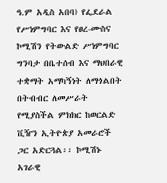ዓ.ም አዲስ አበባ) የፌደራል የሥነምግባር እና የፀረ-ሙስና ኮሚሽን የትውልድ ሥነምግባር ግንባታ በቤተሰብ እና ማህበራዊ ተቋማት አማካኝነት ለማጎልበት በትብብር ለመሥራት የሚያስችል ምክክር ከወርልድ ቪዥን ኢትዮጵያ አመራሮች ጋር አድርጓል፡፡ ኮሚሽኑ አገራዊ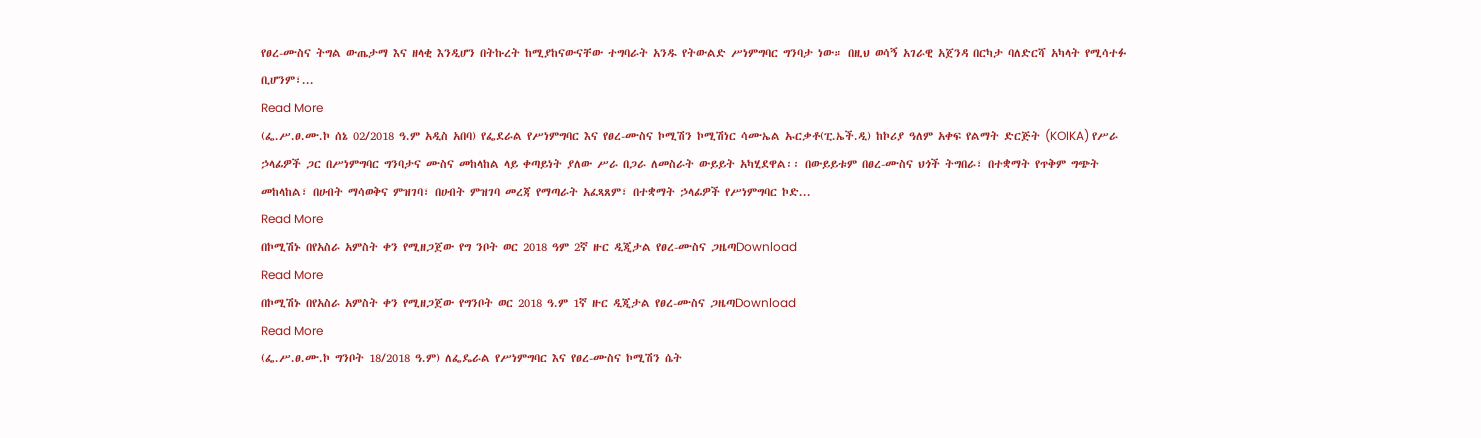የፀረ-ሙስና ትግል ውጤታማ እና ዘላቂ እንዲሆን በትኩረት ከሚያከናውናቸው ተግባራት አንዱ የትውልድ ሥነምግባር ግንባታ ነው። በዚህ ወሳኝ አገራዊ አጀንዳ በርካታ ባለድርሻ አካላት የሚሳተፉ ቢሆንም፣...
Read More
(ፌ.ሥ.ፀ.ሙ.ኮ ሰኔ 02/2018 ዓ.ም አዲስ አበባ) የፌደራል የሥነምግባር እና የፀረ-ሙስና ኮሚሽን ኮሚሽነር ሳሙኤል ኡርቃቶ(ፒ.ኤች.ዲ) ከኮሪያ ዓለም አቀፍ የልማት ድርጅት (KOIKA) የሥራ ኃላፊዎች ጋር በሥነምግባር ግንባታና ሙስና መከላከል ላይ ቀጣይነት ያለው ሥራ በጋራ ለመስራት ውይይት አካሂደዋል፡፡ በውይይቱም በፀረ-ሙስና ህጎች ትግበራ፣ በተቋማት የጥቅም ግጭት መከላከል፣ በሀብት ማሳወቅና ምዝገባ፣ በሀብት ምዝገባ መረጃ የማጣራት አፈጻጸም፣ በተቋማት ኃላፊዎች የሥነምግባር ኮድ...
Read More
በኮሚሽኑ በየአስራ አምስት ቀን የሚዘጋጀው የግ ንቦት ወር 2018 ዓም 2ኛ ዙር ዲጂታል የፀረ-ሙስና ጋዜጣDownload
Read More
በኮሚሽኑ በየአስራ አምስት ቀን የሚዘጋጀው የግንቦት ወር 2018 ዓ.ም 1ኛ ዙር ዲጂታል የፀረ-ሙስና ጋዜጣDownload
Read More
(ፌ.ሥ.ፀ.ሙ.ኮ ግንቦት 18/2018 ዓ.ም) ለፌዴራል የሥነምግባር እና የፀረ-ሙስና ኮሚሽን ሴት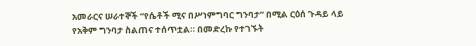አመራርና ሠራተኞች “የሴቶች ሚና በሥነምግባር ግንባታ” በሚል ርዕሰ ጉዳይ ላይ የአቅም ግንባታ ስልጠና ተሰጥቷል። በመድረኩ የተገኙት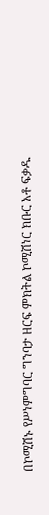በኮሚሽኑ የሥነምግባር ግንባታ ዘርፍ ምክትል ኮሚሽነር ክቡር አቶ ፍቃዱ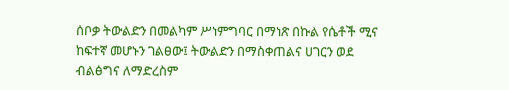ሰቦቃ ትውልድን በመልካም ሥነምግባር በማነጽ በኩል የሴቶች ሚና ከፍተኛ መሆኑን ገልፀው፤ ትውልድን በማስቀጠልና ሀገርን ወደ ብልፅግና ለማድረስም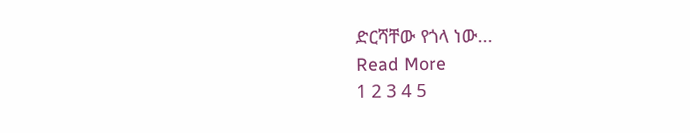ድርሻቸው የጎላ ነው...
Read More
1 2 3 4 5